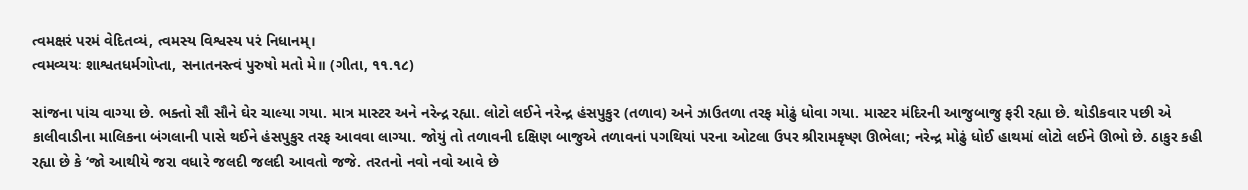ત્વમક્ષરં પરમં વેદિતવ્યં, ત્વમસ્ય વિશ્વસ્ય પરં નિધાનમ્।
ત્વમવ્યયઃ શાશ્વતધર્મગોપ્તા, સનાતનસ્ત્વં પુરુષો મતો મે॥ (ગીતા, ૧૧.૧૮)

સાંજના પાંચ વાગ્યા છે. ભક્તો સૌ સૌને ઘેર ચાલ્યા ગયા. માત્ર માસ્ટર અને નરેન્દ્ર રહ્યા. લોટો લઈને નરેન્દ્ર હંસપુકુર (તળાવ) અને ઝાઉતળા તરફ મોઢું ધોવા ગયા. માસ્ટર મંદિરની આજુબાજુ ફરી રહ્યા છે. થોડીકવાર પછી એ કાલીવાડીના માલિકના બંગલાની પાસે થઈને હંસપુકુર તરફ આવવા લાગ્યા. જોયું તો તળાવની દક્ષિણ બાજુએ તળાવનાં પગથિયાં પરના ઓટલા ઉપર શ્રીરામકૃષ્ણ ઊભેલા; નરેન્દ્ર મોઢું ધોઈ હાથમાં લોટો લઈને ઊભો છે. ઠાકુર કહી રહ્યા છે કે ‘જો આથીયે જરા વધારે જલદી જલદી આવતો જજે. તરતનો નવો નવો આવે છે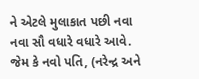ને એટલે મુલાકાત પછી નવા નવા સૌ વધારે વધારે આવે. જેમ કે નવો પતિ, (નરેન્દ્ર અને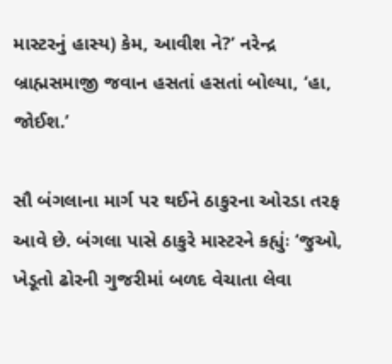માસ્ટરનું હાસ્ય) કેમ, આવીશ ને?’ નરેન્દ્ર બ્રાહ્મસમાજી જવાન હસતાં હસતાં બોલ્યા, ‘હા, જોઈશ.’

સૌ બંગલાના માર્ગ પર થઈને ઠાકુરના ઓરડા તરફ આવે છે. બંગલા પાસે ઠાકુરે માસ્ટરને કહ્યુંઃ ‘જુઓ, ખેડૂતો ઢોરની ગુજરીમાં બળદ વેચાતા લેવા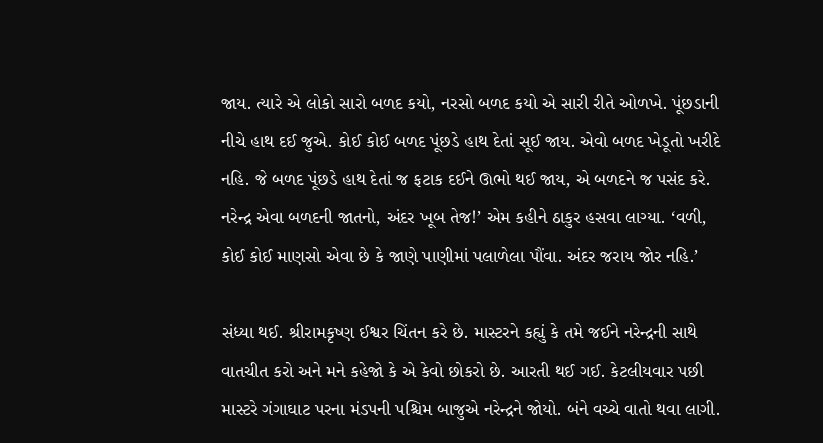જાય. ત્યારે એ લોકો સારો બળદ કયો, નરસો બળદ કયો એ સારી રીતે ઓળખે. પૂંછડાની નીચે હાથ દઈ જુએ. કોઈ કોઈ બળદ પૂંછડે હાથ દેતાં સૂઈ જાય. એવો બળદ ખેડૂતો ખરીદે નહિ. જે બળદ પૂંછડે હાથ દેતાં જ ફટાક દઈને ઊભો થઈ જાય, એ બળદને જ પસંદ કરે. નરેન્દ્ર એવા બળદની જાતનો, અંદર ખૂબ તેજ!’ એમ કહીને ઠાકુર હસવા લાગ્યા. ‘વળી, કોઈ કોઈ માણસો એવા છે કે જાણે પાણીમાં પલાળેલા પૌંવા. અંદર જરાય જોર નહિ.’

સંધ્યા થઈ. શ્રીરામકૃષ્ણ ઈશ્વર ચિંતન કરે છે. માસ્ટરને કહ્યું કે તમે જઈને નરેન્દ્રની સાથે વાતચીત કરો અને મને કહેજો કે એ કેવો છોકરો છે. આરતી થઈ ગઈ. કેટલીયવાર પછી માસ્ટરે ગંગાઘાટ પરના મંડપની પશ્ચિમ બાજુએ નરેન્દ્રને જોયો. બંને વચ્ચે વાતો થવા લાગી.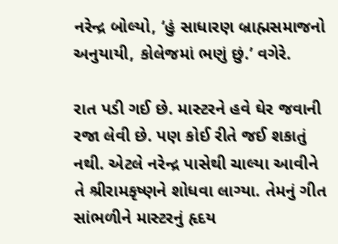નરેન્દ્ર બોલ્યો, ‘હું સાધારણ બ્રાહ્મસમાજનો અનુયાયી, કોલેજમાં ભણું છું.’ વગેરે.

રાત પડી ગઈ છે. માસ્ટરને હવે ઘેર જવાની રજા લેવી છે. પણ કોઈ રીતે જઈ શકાતું નથી. એટલે નરેન્દ્ર પાસેથી ચાલ્યા આવીને તે શ્રીરામકૃષ્ણને શોધવા લાગ્યા. તેમનું ગીત સાંભળીને માસ્ટરનું હૃદય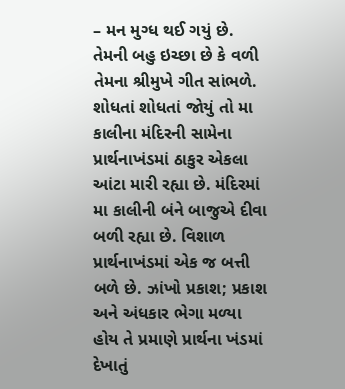– મન મુગ્ધ થઈ ગયું છે. તેમની બહુ ઇચ્છા છે કે વળી તેમના શ્રીમુખે ગીત સાંભળે. શોધતાં શોધતાં જોયું તો મા કાલીના મંદિરની સામેના પ્રાર્થનાખંડમાં ઠાકુર એકલા આંટા મારી રહ્યા છે. મંદિરમાં મા કાલીની બંને બાજુએ દીવા બળી રહ્યા છે. વિશાળ પ્રાર્થનાખંડમાં એક જ બત્તી બળે છે. ઝાંખો પ્રકાશ; પ્રકાશ અને અંધકાર ભેગા મળ્યા હોય તે પ્રમાણે પ્રાર્થના ખંડમાં દેખાતું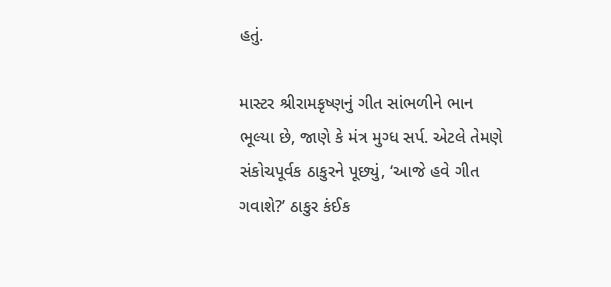હતું.

માસ્ટર શ્રીરામકૃષ્ણનું ગીત સાંભળીને ભાન ભૂલ્યા છે, જાણે કે મંત્ર મુગ્ધ સર્પ. એટલે તેમણે સંકોચપૂર્વક ઠાકુરને પૂછ્યું, ‘આજે હવે ગીત ગવાશે?’ ઠાકુર કંઈક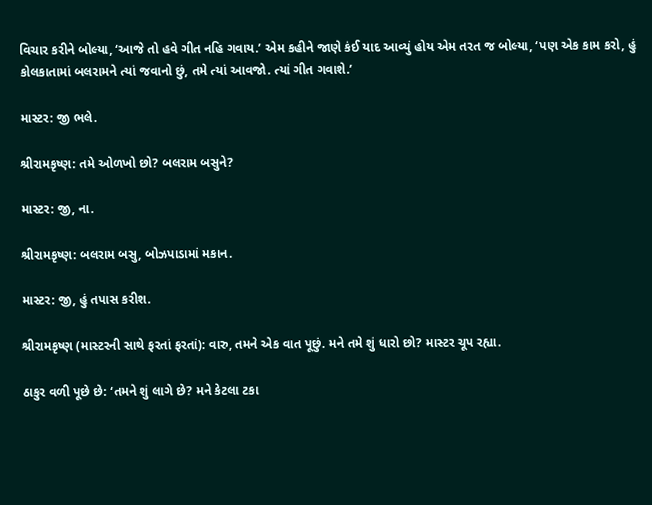વિચાર કરીને બોલ્યા, ‘આજે તો હવે ગીત નહિ ગવાય.’ એમ કહીને જાણે કંઈ યાદ આવ્યું હોય એમ તરત જ બોલ્યા, ‘પણ એક કામ કરો, હું કોલકાતામાં બલરામને ત્યાં જવાનો છું, તમે ત્યાં આવજો. ત્યાં ગીત ગવાશે.’

માસ્ટર: જી ભલે.

શ્રીરામકૃષ્ણ: તમે ઓળખો છો? બલરામ બસુને?

માસ્ટર: જી, ના.

શ્રીરામકૃષ્ણ: બલરામ બસુ, બોઝપાડામાં મકાન.

માસ્ટર: જી, હું તપાસ કરીશ.

શ્રીરામકૃષ્ણ (માસ્ટરની સાથે ફરતાં ફરતાં): વારુ, તમને એક વાત પૂછું. મને તમે શું ધારો છો? માસ્ટર ચૂપ રહ્યા.

ઠાકુર વળી પૂછે છે: ‘તમને શું લાગે છે? મને કેટલા ટકા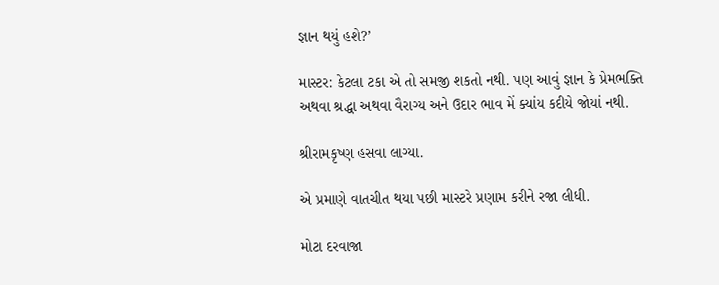જ્ઞાન થયું હશે?’

માસ્ટર: કેટલા ટકા એ તો સમજી શકતો નથી. પણ આવું જ્ઞાન કે પ્રેમભક્તિ અથવા શ્રદ્ધા અથવા વૈરાગ્ય અને ઉદાર ભાવ મેં ક્યાંય કદીયે જોયાં નથી.

શ્રીરામકૃષ્ણ હસવા લાગ્યા.

એ પ્રમાણે વાતચીત થયા પછી માસ્ટરે પ્રણામ કરીને રજા લીધી.

મોટા દરવાજા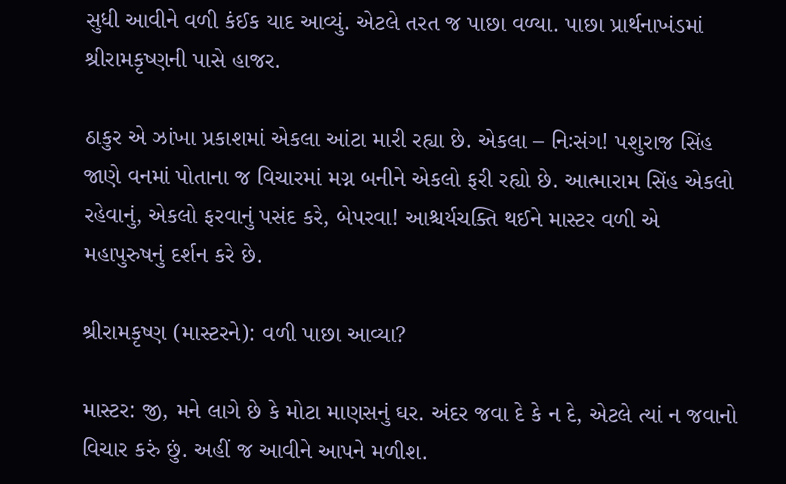સુધી આવીને વળી કંઈક યાદ આવ્યું. એટલે તરત જ પાછા વળ્યા. પાછા પ્રાર્થનાખંડમાં શ્રીરામકૃષ્ણની પાસે હાજર.

ઠાકુર એ ઝાંખા પ્રકાશમાં એકલા આંટા મારી રહ્યા છે. એકલા – નિઃસંગ! પશુરાજ સિંહ જાણે વનમાં પોતાના જ વિચારમાં મગ્ન બનીને એકલો ફરી રહ્યો છે. આત્મારામ સિંહ એકલો રહેવાનું, એકલો ફરવાનું પસંદ કરે, બેપરવા! આશ્ચર્યચક્તિ થઈને માસ્ટર વળી એ મહાપુરુષનું દર્શન કરે છે.

શ્રીરામકૃષ્ણ (માસ્ટરને): વળી પાછા આવ્યા?

માસ્ટર: જી, મને લાગે છે કે મોટા માણસનું ઘર. અંદર જવા દે કે ન દે, એટલે ત્યાં ન જવાનો વિચાર કરું છું. અહીં જ આવીને આપને મળીશ.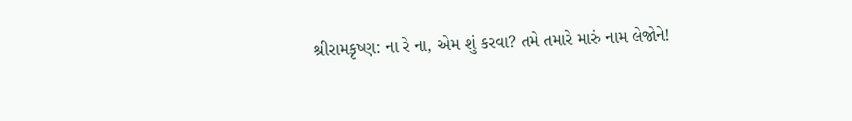શ્રીરામકૃષ્ણ: ના રે ના, એમ શું કરવા? તમે તમારે મારું નામ લેજોને!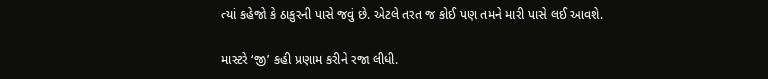ત્યાં કહેજો કે ઠાકુરની પાસે જવું છે. એટલે તરત જ કોઈ પણ તમને મારી પાસે લઈ આવશે.

માસ્ટરે ‘જી’ કહી પ્રણામ કરીને રજા લીધી.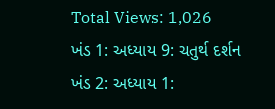Total Views: 1,026
ખંડ 1: અધ્યાય 9: ચતુર્થ દર્શન
ખંડ 2: અધ્યાય 1: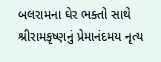બલરામના ઘેર ભક્તો સાથે શ્રીરામકૃષ્ણનું પ્રેમાનંદમય નૃત્ય